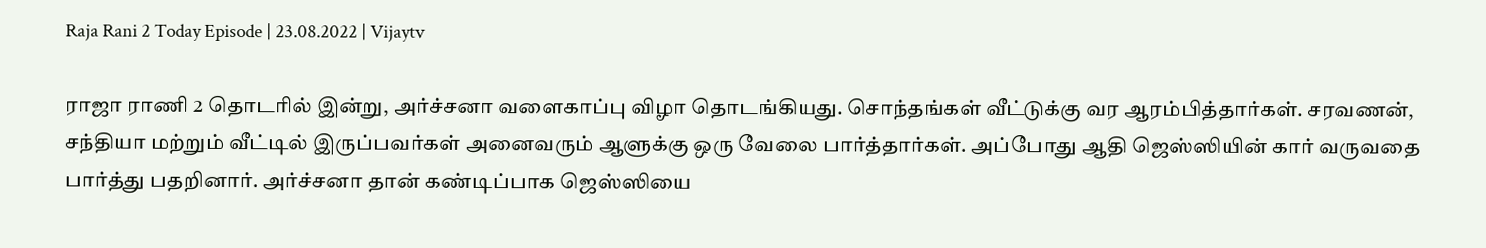Raja Rani 2 Today Episode | 23.08.2022 | Vijaytv

ராஜா ராணி 2 தொடரில் இன்று, அர்ச்சனா வளைகாப்பு விழா தொடங்கியது. சொந்தங்கள் வீட்டுக்கு வர ஆரம்பித்தார்கள். சரவணன், சந்தியா மற்றும் வீட்டில் இருப்பவர்கள் அனைவரும் ஆளுக்கு ஒரு வேலை பார்த்தார்கள். அப்போது ஆதி ஜெஸ்ஸியின் கார் வருவதை பார்த்து பதறினார். அர்ச்சனா தான் கண்டிப்பாக ஜெஸ்ஸியை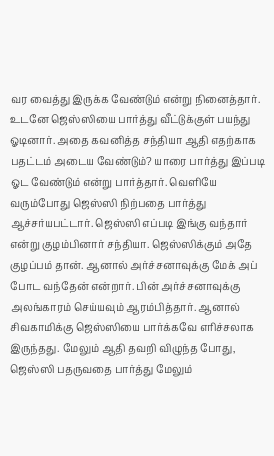வர வைத்து இருக்க வேண்டும் என்று நினைத்தார். உடனே ஜெஸ்ஸியை பார்த்து வீட்டுக்குள் பயந்து ஓடினார். அதை கவனித்த சந்தியா ஆதி எதற்காக பதட்டம் அடைய வேண்டும்? யாரை பார்த்து இப்படி ஓட வேண்டும் என்று பார்த்தார். வெளியே வரும்போது ஜெஸ்ஸி நிற்பதை பார்த்து ஆச்சர்யபட்டார். ஜெஸ்ஸி எப்படி இங்கு வந்தார் என்று குழம்பினார் சந்தியா. ஜெஸ்ஸிக்கும் அதே குழப்பம் தான். ஆனால் அர்ச்சனாவுக்கு மேக் அப் போட வந்தேன் என்றார். பின் அர்ச்சனாவுக்கு அலங்காரம் செய்யவும் ஆரம்பித்தார். ஆனால் சிவகாமிக்கு ஜெஸ்ஸியை பார்க்கவே எரிச்சலாக இருந்தது. மேலும் ஆதி தவறி விழுந்த போது, ஜெஸ்ஸி பதருவதை பார்த்து மேலும்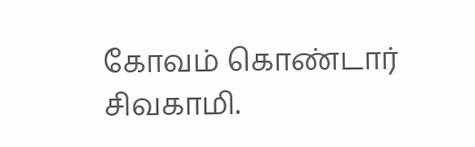கோவம் கொண்டார் சிவகாமி.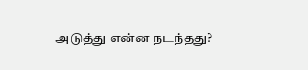அடுத்து என்ன நடந்தது?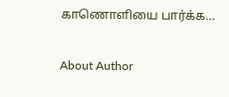காணொளியை பார்க்க…

About Author